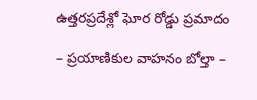ఉత్తరప్రదేశ్లో ఘోర రోడ్డు ప్రమాదం

– ప్రయాణికుల వాహనం బోల్తా –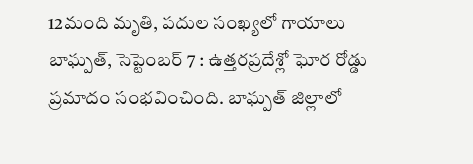12మంది మృతి, పదుల సంఖ్యలో గాయాలు బాఘ్పత్, సెప్టెంబర్ 7 : ఉత్తరప్రదేశ్లో ఘోర రోడ్డు ప్రమాదం సంభవించింది. బాఘ్పత్ జిల్లాలో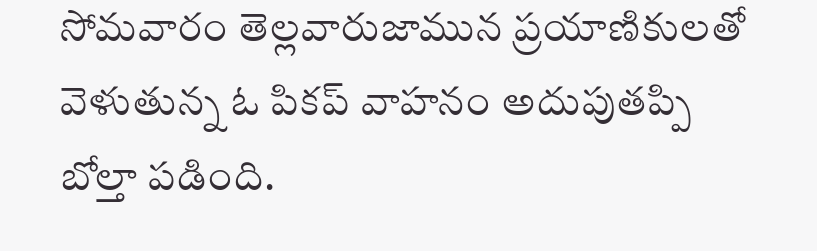సోమవారం తెల్లవారుజామున ప్రయాణికులతో వెళుతున్న ఓ పికప్ వాహనం అదుపుతప్పి బోల్తా పడింది.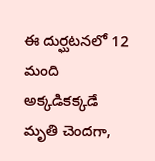ఈ దుర్ఘటనలో 12 మంది అక్కడికక్కడే మృతి చెందగా,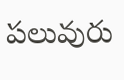పలువురు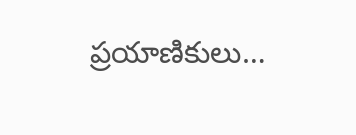ప్రయాణికులు…